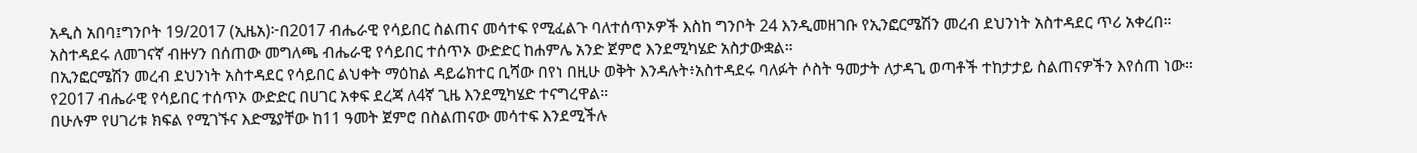አዲስ አበባ፤ግንቦት 19/2017 (ኢዜአ)፦በ2017 ብሔራዊ የሳይበር ስልጠና መሳተፍ የሚፈልጉ ባለተሰጥኦዎች እስከ ግንቦት 24 እንዲመዘገቡ የኢንፎርሜሽን መረብ ደህንነት አስተዳደር ጥሪ አቀረበ።
አስተዳደሩ ለመገናኛ ብዙሃን በሰጠው መግለጫ ብሔራዊ የሳይበር ተሰጥኦ ውድድር ከሐምሌ አንድ ጀምሮ እንደሚካሄድ አስታውቋል።
በኢንፎርሜሽን መረብ ደህንነት አስተዳደር የሳይበር ልህቀት ማዕከል ዳይሬክተር ቢሻው በየነ በዚሁ ወቅት እንዳሉት፥አስተዳደሩ ባለፉት ሶስት ዓመታት ለታዳጊ ወጣቶች ተከታታይ ስልጠናዎችን እየሰጠ ነው።
የ2017 ብሔራዊ የሳይበር ተሰጥኦ ውድድር በሀገር አቀፍ ደረጃ ለ4ኛ ጊዜ እንደሚካሄድ ተናግረዋል።
በሁሉም የሀገሪቱ ክፍል የሚገኙና እድሜያቸው ከ11 ዓመት ጀምሮ በስልጠናው መሳተፍ እንደሚችሉ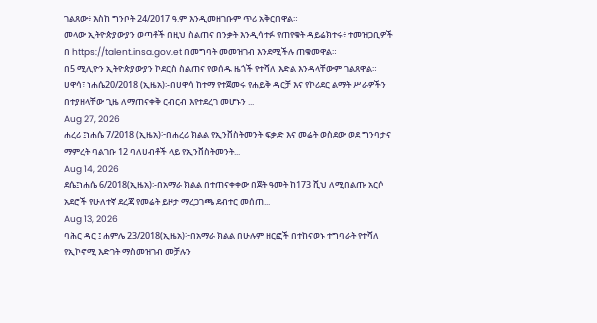ገልጸው፥ እስከ ግንቦት 24/2017 ዓ.ም እንዲመዘገቡም ጥሪ አቅርበዋል።
መላው ኢትዮጵያውያን ወጣቶች በዚህ ስልጠና በንቃት እንዲሳተፉ የጠየቁት ዳይሬክተሩ፥ ተመዝጋቢዎች በ https://talent.insa.gov.et በመግባት መመዝገብ እንደሚችሉ ጠቁመዋል።
በ5 ሚሊዮን ኢትዮጵያውያን ኮደርስ ስልጠና የወሰዱ ዜጎች የተሻለ እድል እንዳላቸውም ገልጸዋል።
ሀዋሳ፣ ነሐሴ20/2018 (ኢዜአ)፡-በሀዋሳ ከተማ የተጀመሩ የሐይቅ ዳርቻ እና የኮሪደር ልማት ሥራዎችን በተያዘላቸው ጊዜ ለማጠናቀቅ ርብርብ እየተደረገ መሆኑን ...
Aug 27, 2026
ሐረሪ ፤ነሐሴ 7/2018 (ኢዜአ)፦በሐረሪ ክልል የኢንቨስትመንት ፍቃድ እና መሬት ወስደው ወደ ግንባታና ማምረት ባልገቡ 12 ባለሀብቶች ላይ የኢንቨስትመንት...
Aug 14, 2026
ደሴ፤ነሐሴ 6/2018(ኢዜአ)፡-በአማራ ክልል በተጠናቀቀው በጀት ዓመት ከ173 ሺህ ለሚበልጡ አርሶ አደሮች የሁለተኛ ደረጃ የመሬት ይዞታ ማረጋገጫ ደብተር መሰጠ...
Aug 13, 2026
ባሕር ዳር ፤ ሐምሌ 23/2018(ኢዜአ)፦በአማራ ክልል በሁሉም ዘርፎች በተከናወኑ ተግባራት የተሻለ የኢኮኖሚ እድገት ማስመዝገብ መቻሉን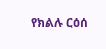የክልሉ ርዕሰ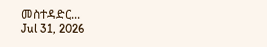መስተዳድር...
Jul 31, 2026